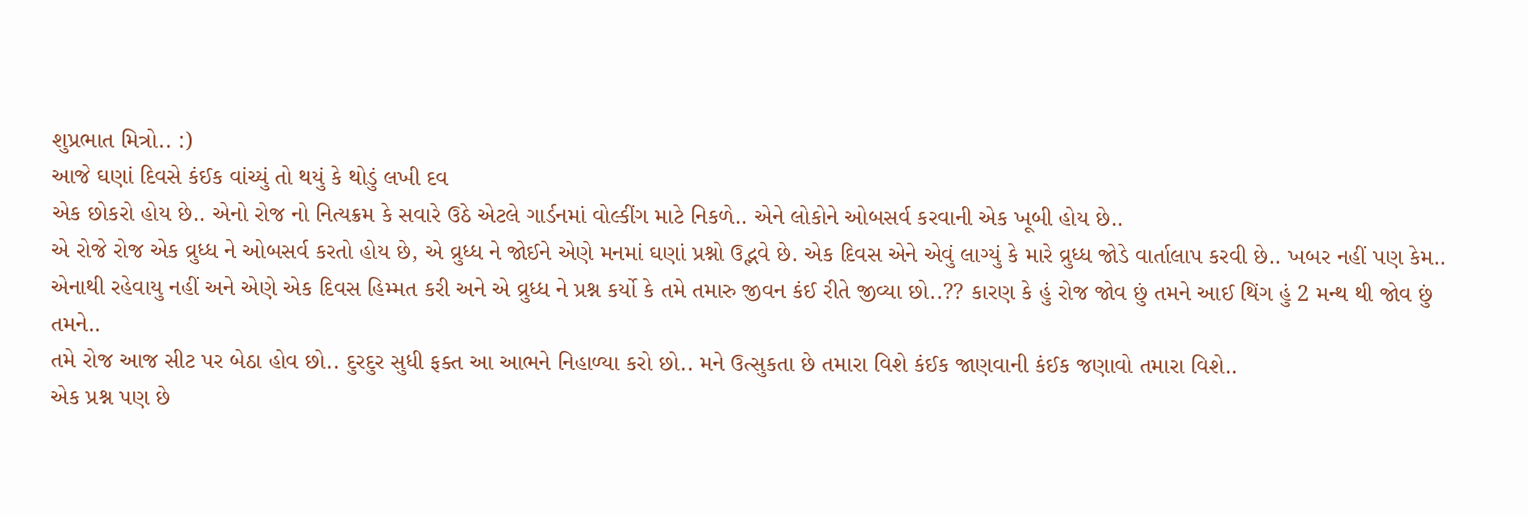શુપ્રભાત મિત્રો.. :)
આજે ઘણાં દિવસે કંઈક વાંચ્યું તો થયું કે થોડું લખી દવ
એક છોકરો હોય છે.. એનો રોજ નો નિત્યક્રમ કે સવારે ઉઠે એટલે ગાર્ડનમાં વોલ્કીંગ માટે નિકળે.. એને લોકોને ઓબસર્વ કરવાની એક ખૂબી હોય છે..
એ રોજે રોજ એક વ્રુધ્ધ ને ઓબસર્વ કરતો હોય છે, એ વ્રુધ્ધ ને જોઈને એણે મનમાં ઘણાં પ્રશ્નો ઉદ્ભવે છે. એક દિવસ એને એવું લાગ્યું કે મારે વ્રુધ્ધ જોડે વાર્તાલાપ કરવી છે.. ખબર નહીં પણ કેમ.. એનાથી રહેવાયુ નહીં અને એણે એક દિવસ હિમ્મત કરી અને એ વ્રુધ્ધ ને પ્રશ્ન કર્યો કે તમે તમારુ જીવન કંઈ રીતે જીવ્યા છો..?? કારણ કે હું રોજ જોવ છું તમને આઈ થિંગ હું 2 મન્થ થી જોવ છું તમને..
તમે રોજ આજ સીટ પર બેઠા હોવ છો.. દુરદુર સુધી ફક્ત આ આભને નિહાળ્યા કરો છો.. મને ઉત્સુકતા છે તમારા વિશે કંઈક જાણવાની કંઈક જણાવો તમારા વિશે..
એક પ્રશ્ન પણ છે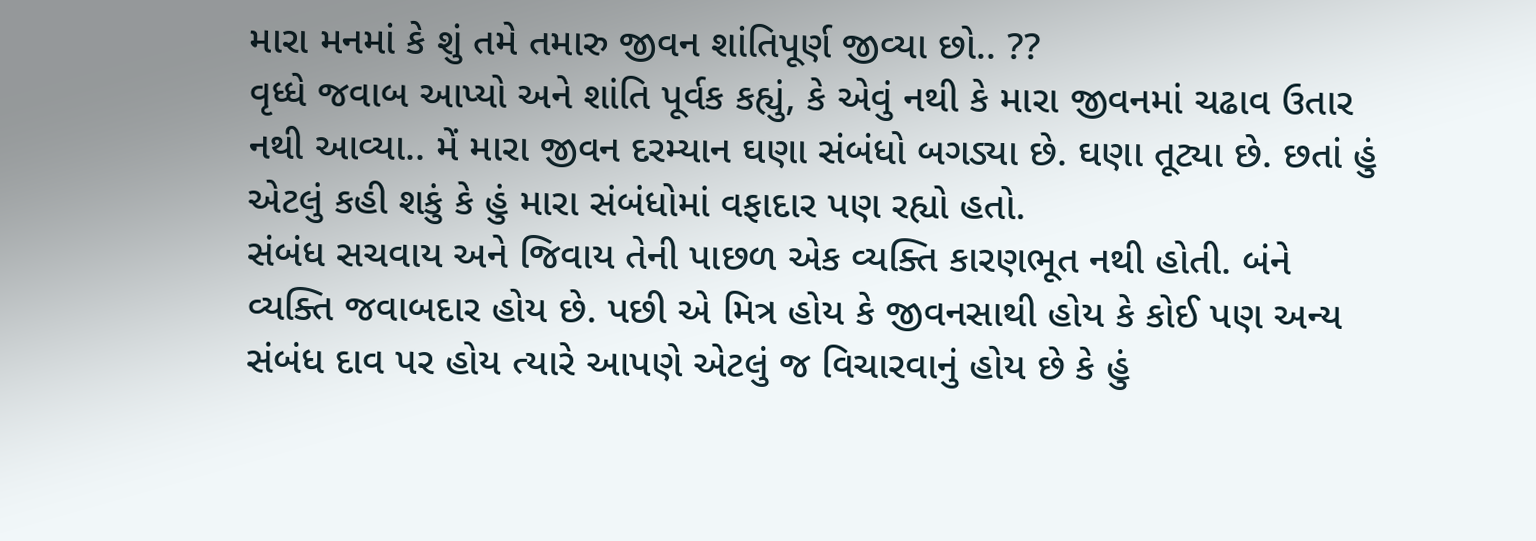મારા મનમાં કે શું તમે તમારુ જીવન શાંતિપૂર્ણ જીવ્યા છો.. ??
વૃધ્ધે જવાબ આપ્યો અને શાંતિ પૂર્વક કહ્યું, કે એવું નથી કે મારા જીવનમાં ચઢાવ ઉતાર નથી આવ્યા.. મેં મારા જીવન દરમ્યાન ઘણા સંબંધો બગડ્યા છે. ઘણા તૂટ્યા છે. છતાં હું એટલું કહી શકું કે હું મારા સંબંધોમાં વફાદાર પણ રહ્યો હતો.
સંબંધ સચવાય અને જિવાય તેની પાછળ એક વ્યક્તિ કારણભૂત નથી હોતી. બંને વ્યક્તિ જવાબદાર હોય છે. પછી એ મિત્ર હોય કે જીવનસાથી હોય કે કોઈ પણ અન્ય સંબંધ દાવ પર હોય ત્યારે આપણે એટલું જ વિચારવાનું હોય છે કે હું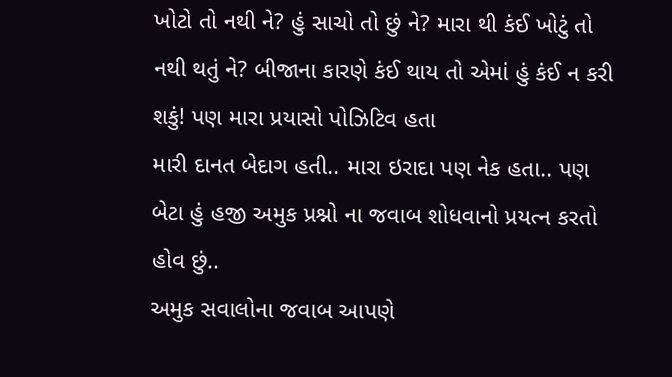ખોટો તો નથી ને? હું સાચો તો છું ને? મારા થી કંઈ ખોટું તો નથી થતું ને? બીજાના કારણે કંઈ થાય તો એમાં હું કંઈ ન કરી શકું! પણ મારા પ્રયાસો પોઝિટિવ હતા
મારી દાનત બેદાગ હતી.. મારા ઇરાદા પણ નેક હતા.. પણ બેટા હું હજી અમુક પ્રશ્નો ના જવાબ શોધવાનો પ્રયત્ન કરતો હોવ છું..
અમુક સવાલોના જવાબ આપણે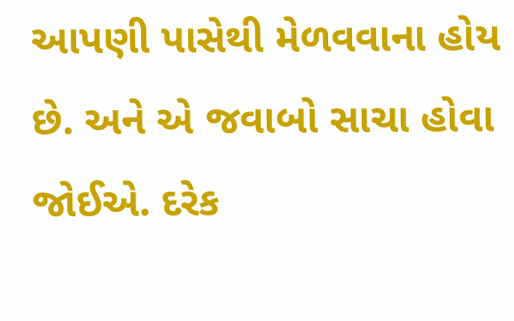આપણી પાસેથી મેળવવાના હોય છે. અને એ જવાબો સાચા હોવા જોઈએ. દરેક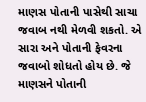માણસ પોતાની પાસેથી સાચા જવાબ નથી મેળવી શકતો. એ સારા અને પોતાની ફેવરના જવાબો શોધતો હોય છે. જે માણસને પોતાની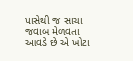પાસેથી જ સાચા જવાબ મેળવતા આવડે છે એ ખોટા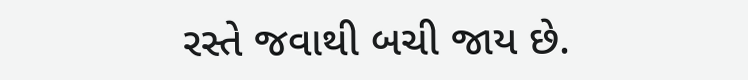રસ્તે જવાથી બચી જાય છે.